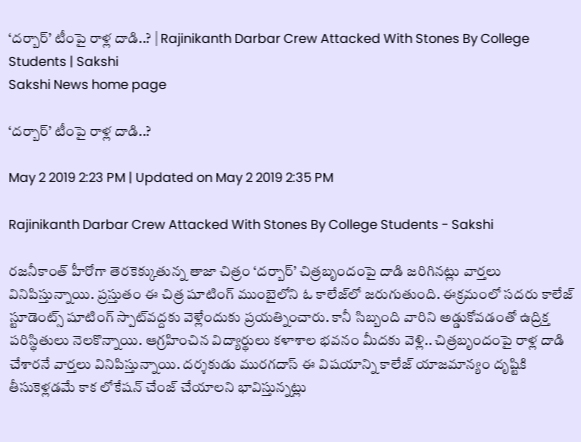‘దర్బార్‌’ టీంపై రాళ్ల దాడి..? | Rajinikanth Darbar Crew Attacked With Stones By College Students | Sakshi
Sakshi News home page

‘దర్బార్‌’ టీంపై రాళ్ల దాడి..?

May 2 2019 2:23 PM | Updated on May 2 2019 2:35 PM

Rajinikanth Darbar Crew Attacked With Stones By College Students - Sakshi

రజనీకాంత్‌ హీరోగా తెరకెక్కుతున్న తాజా చిత్రం ‘దర్బార్‌’ చిత్రబృందంపై దాడి జరిగినట్లు వార్తలు వినిపిస్తున్నాయి. ప్రస్తుతం ఈ చిత్ర షూటింగ్‌ ముంబైలోని ఓ కాలేజ్‌లో జరుగుతుంది. ఈక్రమంలో సదరు కాలేజ్‌ స్టూడెంట్స్‌ షూటింగ్‌ స్పాట్‌వద్దకు వెళ్లేందుకు ప్రయత్నించారు. కానీ సిబ్బంది వారిని అడ్డుకోవడంతో ఉద్రిక్త పరిస్థితులు నెలకొన్నాయి. ఆగ్రహించిన విద్యార్థులు కళాశాల భవనం మీదకు వెళ్లి.. చిత్రబృందంపై రాళ్ల దాడి చేశారనే వార్తలు వినిపిస్తున్నాయి. దర్శకుడు మురగదాస్‌ ఈ విషయాన్ని కాలేజ్‌ యాజమాన్యం దృష్టికి తీసుకెళ్లడమే కాక లోకేషన్‌ చేంజ్‌ చేయాలని భావిస్తున్నట్లు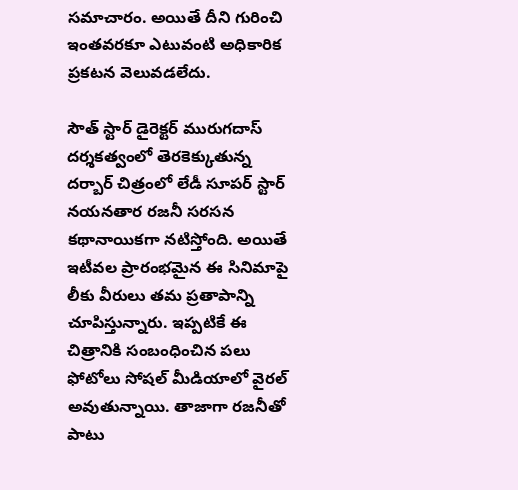సమాచారం. అయితే దీని గురించి ఇంతవరకూ ఎటువంటి అధికారిక ప్రకటన వెలువడలేదు.

సౌత్‌ స్టార్ డైరెక్టర్ మురుగదాస్‌ దర్శకత్వంలో తెరకెక్కుతున్న దర్బార్‌ చిత్రంలో లేడీ సూపర్‌ స్టార్ నయనతార రజనీ సరసన కథానాయికగా నటిస్తోంది. అయితే ఇటీవల ప్రారంభమైన ఈ సినిమాపై లీకు వీరులు తమ ప్రతాపాన్ని చూపిస్తున్నారు. ఇప్పటికే ఈ చిత్రానికి సంబంధించిన పలు ఫోటోలు సోషల్‌ మీడియాలో వైరల్‌ అవుతున్నాయి. తాజాగా రజనీతో పాటు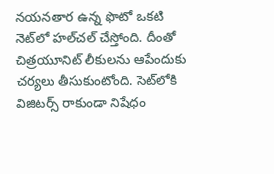నయనతార ఉన్న ఫొటో ఒకటి నెట్‌లో హల్‌చల్‌ చేస్తోంది. దీంతో చిత్రయూనిట్‌ లీకులను ఆపేందుకు చర్యలు తీసుకుంటోంది. సెట్‌లోకి విజిటర్స్‌ రాకుండా నిషేధం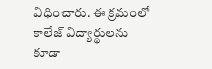విధించారు. ఈ క్రమంలో కాలేజ్‌ విద్యార్థులను కూడా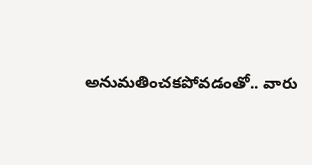అనుమతించకపోవడంతో.. వారు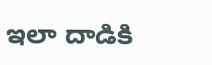ఇలా దాడికి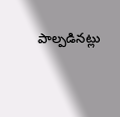పాల్పడినట్లు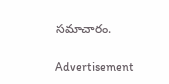సమాచారం.

Advertisement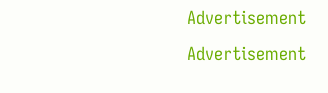Advertisement
Advertisement